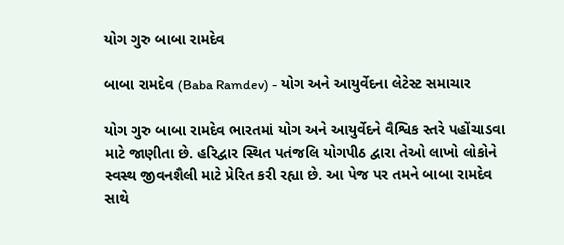યોગ ગુરુ બાબા રામદેવ

બાબા રામદેવ (Baba Ramdev) - યોગ અને આયુર્વેદના લેટેસ્ટ સમાચાર

યોગ ગુરુ બાબા રામદેવ ભારતમાં યોગ અને આયુર્વેદને વૈશ્વિક સ્તરે પહોંચાડવા માટે જાણીતા છે. હરિદ્વાર સ્થિત પતંજલિ યોગપીઠ દ્વારા તેઓ લાખો લોકોને સ્વસ્થ જીવનશૈલી માટે પ્રેરિત કરી રહ્યા છે. આ પેજ પર તમને બાબા રામદેવ સાથે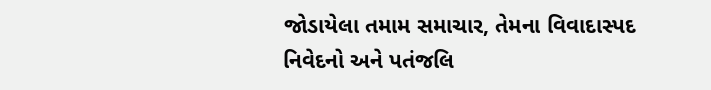જોડાયેલા તમામ સમાચાર, તેમના વિવાદાસ્પદ નિવેદનો અને પતંજલિ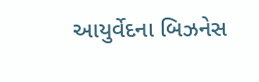આયુર્વેદના બિઝનેસ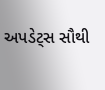અપડેટ્સ સૌથી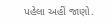પહેલા અહીં જાણો.